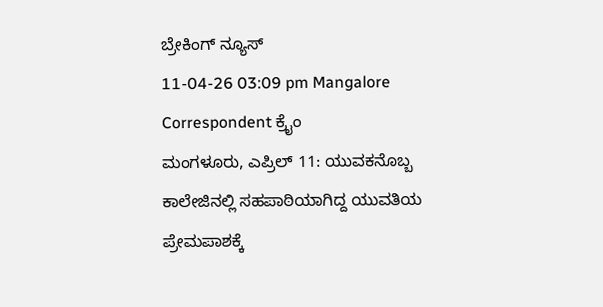ಬ್ರೇಕಿಂಗ್ ನ್ಯೂಸ್
11-04-26 03:09 pm Mangalore Correspondent ಕ್ರೈಂ
ಮಂಗಳೂರು, ಎಪ್ರಿಲ್ 11: ಯುವಕನೊಬ್ಬ ಕಾಲೇಜಿನಲ್ಲಿ ಸಹಪಾಠಿಯಾಗಿದ್ದ ಯುವತಿಯ ಪ್ರೇಮಪಾಶಕ್ಕೆ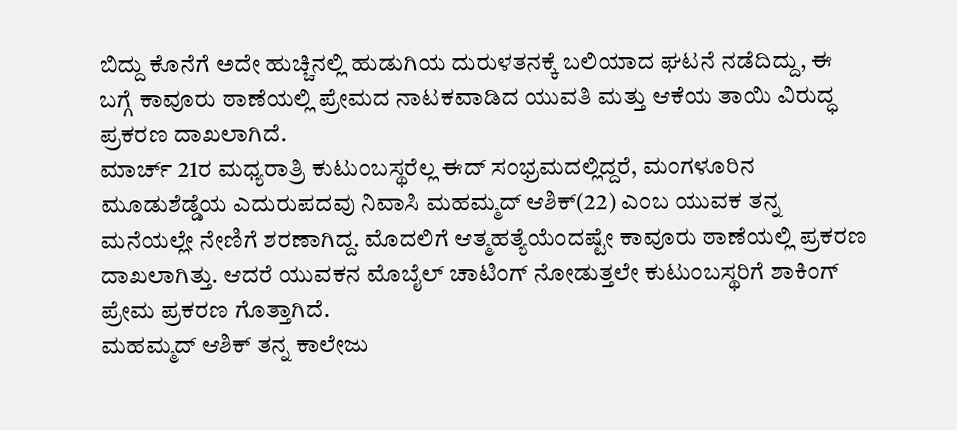ಬಿದ್ದು ಕೊನೆಗೆ ಅದೇ ಹುಚ್ಚಿನಲ್ಲಿ ಹುಡುಗಿಯ ದುರುಳತನಕ್ಕೆ ಬಲಿಯಾದ ಘಟನೆ ನಡೆದಿದ್ದು, ಈ ಬಗ್ಗೆ ಕಾವೂರು ಠಾಣೆಯಲ್ಲಿ ಪ್ರೇಮದ ನಾಟಕವಾಡಿದ ಯುವತಿ ಮತ್ತು ಆಕೆಯ ತಾಯಿ ವಿರುದ್ಧ ಪ್ರಕರಣ ದಾಖಲಾಗಿದೆ.
ಮಾರ್ಚ್ 21ರ ಮಧ್ಯರಾತ್ರಿ ಕುಟುಂಬಸ್ಥರೆಲ್ಲ ಈದ್ ಸಂಭ್ರಮದಲ್ಲಿದ್ದರೆ, ಮಂಗಳೂರಿನ ಮೂಡುಶೆಡ್ಡೆಯ ಎದುರುಪದವು ನಿವಾಸಿ ಮಹಮ್ಮದ್ ಆಶಿಕ್(22) ಎಂಬ ಯುವಕ ತನ್ನ ಮನೆಯಲ್ಲೇ ನೇಣಿಗೆ ಶರಣಾಗಿದ್ದ. ಮೊದಲಿಗೆ ಆತ್ಮಹತ್ಯೆಯೆಂದಷ್ಟೇ ಕಾವೂರು ಠಾಣೆಯಲ್ಲಿ ಪ್ರಕರಣ ದಾಖಲಾಗಿತ್ತು. ಆದರೆ ಯುವಕನ ಮೊಬೈಲ್ ಚಾಟಿಂಗ್ ನೋಡುತ್ತಲೇ ಕುಟುಂಬಸ್ಥರಿಗೆ ಶಾಕಿಂಗ್ ಪ್ರೇಮ ಪ್ರಕರಣ ಗೊತ್ತಾಗಿದೆ.
ಮಹಮ್ಮದ್ ಆಶಿಕ್ ತನ್ನ ಕಾಲೇಜು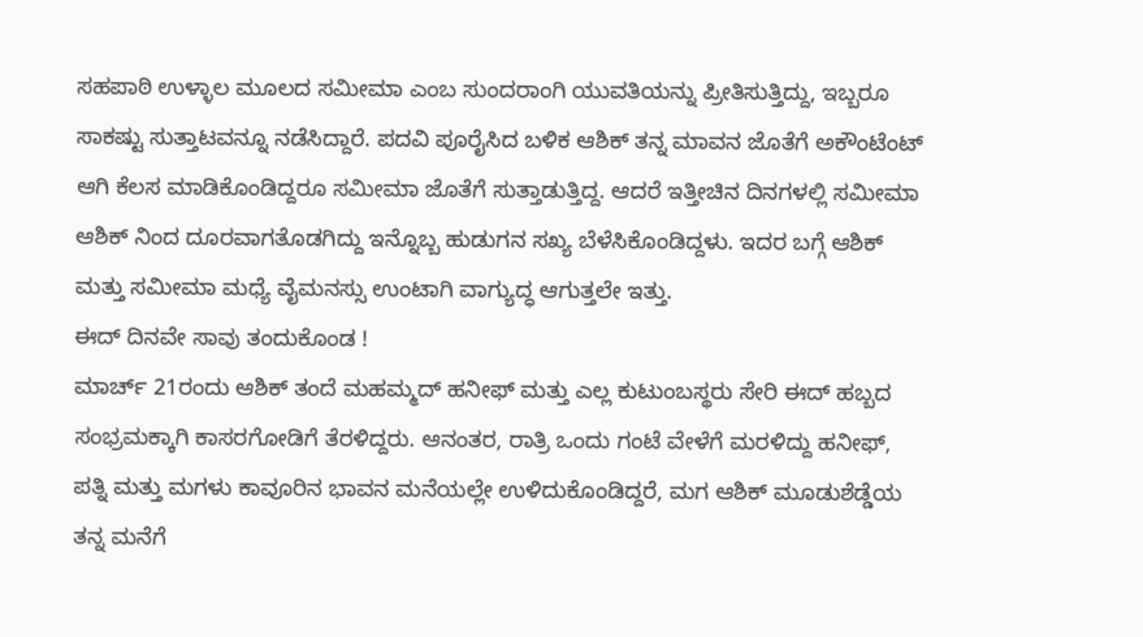ಸಹಪಾಠಿ ಉಳ್ಳಾಲ ಮೂಲದ ಸಮೀಮಾ ಎಂಬ ಸುಂದರಾಂಗಿ ಯುವತಿಯನ್ನು ಪ್ರೀತಿಸುತ್ತಿದ್ದು, ಇಬ್ಬರೂ ಸಾಕಷ್ಟು ಸುತ್ತಾಟವನ್ನೂ ನಡೆಸಿದ್ದಾರೆ. ಪದವಿ ಪೂರೈಸಿದ ಬಳಿಕ ಆಶಿಕ್ ತನ್ನ ಮಾವನ ಜೊತೆಗೆ ಅಕೌಂಟೆಂಟ್ ಆಗಿ ಕೆಲಸ ಮಾಡಿಕೊಂಡಿದ್ದರೂ ಸಮೀಮಾ ಜೊತೆಗೆ ಸುತ್ತಾಡುತ್ತಿದ್ದ. ಆದರೆ ಇತ್ತೀಚಿನ ದಿನಗಳಲ್ಲಿ ಸಮೀಮಾ ಆಶಿಕ್ ನಿಂದ ದೂರವಾಗತೊಡಗಿದ್ದು ಇನ್ನೊಬ್ಬ ಹುಡುಗನ ಸಖ್ಯ ಬೆಳೆಸಿಕೊಂಡಿದ್ದಳು. ಇದರ ಬಗ್ಗೆ ಆಶಿಕ್ ಮತ್ತು ಸಮೀಮಾ ಮಧ್ಯೆ ವೈಮನಸ್ಸು ಉಂಟಾಗಿ ವಾಗ್ಯುದ್ಧ ಆಗುತ್ತಲೇ ಇತ್ತು.
ಈದ್ ದಿನವೇ ಸಾವು ತಂದುಕೊಂಡ !
ಮಾರ್ಚ್ 21ರಂದು ಆಶಿಕ್ ತಂದೆ ಮಹಮ್ಮದ್ ಹನೀಫ್ ಮತ್ತು ಎಲ್ಲ ಕುಟುಂಬಸ್ಥರು ಸೇರಿ ಈದ್ ಹಬ್ಬದ ಸಂಭ್ರಮಕ್ಕಾಗಿ ಕಾಸರಗೋಡಿಗೆ ತೆರಳಿದ್ದರು. ಆನಂತರ, ರಾತ್ರಿ ಒಂದು ಗಂಟೆ ವೇಳೆಗೆ ಮರಳಿದ್ದು ಹನೀಫ್, ಪತ್ನಿ ಮತ್ತು ಮಗಳು ಕಾವೂರಿನ ಭಾವನ ಮನೆಯಲ್ಲೇ ಉಳಿದುಕೊಂಡಿದ್ದರೆ, ಮಗ ಆಶಿಕ್ ಮೂಡುಶೆಡ್ಡೆಯ ತನ್ನ ಮನೆಗೆ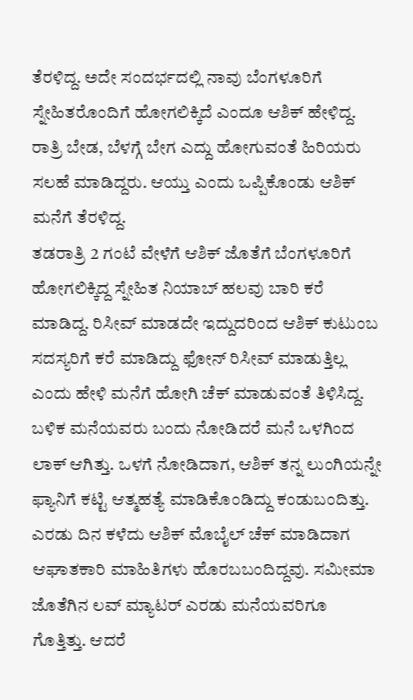ತೆರಳಿದ್ದ. ಅದೇ ಸಂದರ್ಭದಲ್ಲಿ ನಾವು ಬೆಂಗಳೂರಿಗೆ ಸ್ನೇಹಿತರೊಂದಿಗೆ ಹೋಗಲಿಕ್ಕಿದೆ ಎಂದೂ ಆಶಿಕ್ ಹೇಳಿದ್ದ. ರಾತ್ರಿ ಬೇಡ, ಬೆಳಗ್ಗೆ ಬೇಗ ಎದ್ದು ಹೋಗುವಂತೆ ಹಿರಿಯರು ಸಲಹೆ ಮಾಡಿದ್ದರು. ಆಯ್ತು ಎಂದು ಒಪ್ಪಿಕೊಂಡು ಆಶಿಕ್ ಮನೆಗೆ ತೆರಳಿದ್ದ.
ತಡರಾತ್ರಿ 2 ಗಂಟೆ ವೇಳೆಗೆ ಆಶಿಕ್ ಜೊತೆಗೆ ಬೆಂಗಳೂರಿಗೆ ಹೋಗಲಿಕ್ಕಿದ್ದ ಸ್ನೇಹಿತ ನಿಯಾಬ್ ಹಲವು ಬಾರಿ ಕರೆ ಮಾಡಿದ್ದ. ರಿಸೀವ್ ಮಾಡದೇ ಇದ್ದುದರಿಂದ ಆಶಿಕ್ ಕುಟುಂಬ ಸದಸ್ಯರಿಗೆ ಕರೆ ಮಾಡಿದ್ದು ಫೋನ್ ರಿಸೀವ್ ಮಾಡುತ್ತಿಲ್ಲ ಎಂದು ಹೇಳಿ ಮನೆಗೆ ಹೋಗಿ ಚೆಕ್ ಮಾಡುವಂತೆ ತಿಳಿಸಿದ್ದ. ಬಳಿಕ ಮನೆಯವರು ಬಂದು ನೋಡಿದರೆ ಮನೆ ಒಳಗಿಂದ ಲಾಕ್ ಆಗಿತ್ತು. ಒಳಗೆ ನೋಡಿದಾಗ, ಆಶಿಕ್ ತನ್ನ ಲುಂಗಿಯನ್ನೇ ಫ್ಯಾನಿಗೆ ಕಟ್ಟಿ ಆತ್ಮಹತ್ಯೆ ಮಾಡಿಕೊಂಡಿದ್ದು ಕಂಡುಬಂದಿತ್ತು.
ಎರಡು ದಿನ ಕಳೆದು ಆಶಿಕ್ ಮೊಬೈಲ್ ಚೆಕ್ ಮಾಡಿದಾಗ ಆಘಾತಕಾರಿ ಮಾಹಿತಿಗಳು ಹೊರಬಬಂದಿದ್ದವು. ಸಮೀಮಾ ಜೊತೆಗಿನ ಲವ್ ಮ್ಯಾಟರ್ ಎರಡು ಮನೆಯವರಿಗೂ ಗೊತ್ತಿತ್ತು. ಆದರೆ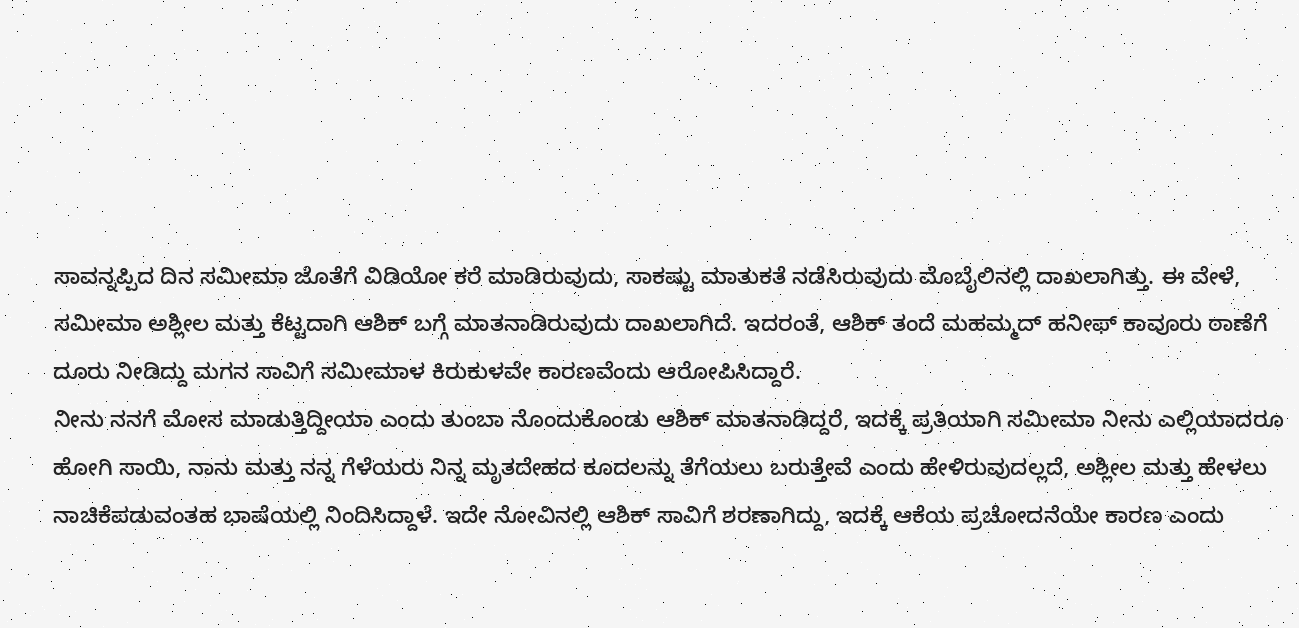ಸಾವನ್ನಪ್ಪಿದ ದಿನ ಸಮೀಮಾ ಜೊತೆಗೆ ವಿಡಿಯೋ ಕರೆ ಮಾಡಿರುವುದು, ಸಾಕಷ್ಟು ಮಾತುಕತೆ ನಡೆಸಿರುವುದು ಮೊಬೈಲಿನಲ್ಲಿ ದಾಖಲಾಗಿತ್ತು. ಈ ವೇಳೆ, ಸಮೀಮಾ ಅಶ್ಲೀಲ ಮತ್ತು ಕೆಟ್ಟದಾಗಿ ಆಶಿಕ್ ಬಗ್ಗೆ ಮಾತನಾಡಿರುವುದು ದಾಖಲಾಗಿದೆ. ಇದರಂತೆ, ಆಶಿಕ್ ತಂದೆ ಮಹಮ್ಮದ್ ಹನೀಫ್ ಕಾವೂರು ಠಾಣೆಗೆ ದೂರು ನೀಡಿದ್ದು ಮಗನ ಸಾವಿಗೆ ಸಮೀಮಾಳ ಕಿರುಕುಳವೇ ಕಾರಣವೆಂದು ಆರೋಪಿಸಿದ್ದಾರೆ.
ನೀನು ನನಗೆ ಮೋಸ ಮಾಡುತ್ತಿದ್ದೀಯಾ ಎಂದು ತುಂಬಾ ನೊಂದುಕೊಂಡು ಆಶಿಕ್ ಮಾತನಾಡಿದ್ದರೆ, ಇದಕ್ಕೆ ಪ್ರತಿಯಾಗಿ ಸಮೀಮಾ ನೀನು ಎಲ್ಲಿಯಾದರೂ ಹೋಗಿ ಸಾಯಿ, ನಾನು ಮತ್ತು ನನ್ನ ಗೆಳೆಯರು ನಿನ್ನ ಮೃತದೇಹದ ಕೂದಲನ್ನು ತೆಗೆಯಲು ಬರುತ್ತೇವೆ ಎಂದು ಹೇಳಿರುವುದಲ್ಲದೆ, ಅಶ್ಲೀಲ ಮತ್ತು ಹೇಳಲು ನಾಚಿಕೆಪಡುವಂತಹ ಭಾಷೆಯಲ್ಲಿ ನಿಂದಿಸಿದ್ದಾಳೆ. ಇದೇ ನೋವಿನಲ್ಲಿ ಆಶಿಕ್ ಸಾವಿಗೆ ಶರಣಾಗಿದ್ದು, ಇದಕ್ಕೆ ಆಕೆಯ ಪ್ರಚೋದನೆಯೇ ಕಾರಣ ಎಂದು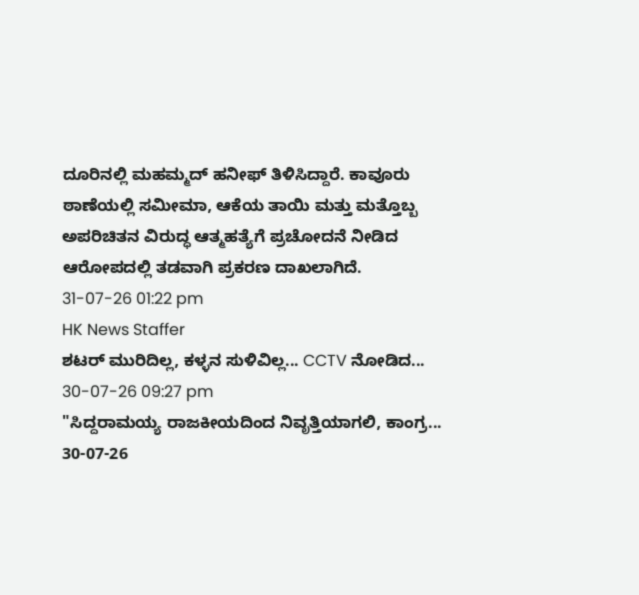ದೂರಿನಲ್ಲಿ ಮಹಮ್ಮದ್ ಹನೀಫ್ ತಿಳಿಸಿದ್ದಾರೆ. ಕಾವೂರು ಠಾಣೆಯಲ್ಲಿ ಸಮೀಮಾ, ಆಕೆಯ ತಾಯಿ ಮತ್ತು ಮತ್ತೊಬ್ಬ ಅಪರಿಚಿತನ ವಿರುದ್ಧ ಆತ್ಮಹತ್ಯೆಗೆ ಪ್ರಚೋದನೆ ನೀಡಿದ ಆರೋಪದಲ್ಲಿ ತಡವಾಗಿ ಪ್ರಕರಣ ದಾಖಲಾಗಿದೆ.
31-07-26 01:22 pm
HK News Staffer
ಶಟರ್ ಮುರಿದಿಲ್ಲ, ಕಳ್ಳನ ಸುಳಿವಿಲ್ಲ... CCTV ನೋಡಿದ...
30-07-26 09:27 pm
"ಸಿದ್ದರಾಮಯ್ಯ ರಾಜಕೀಯದಿಂದ ನಿವೃತ್ತಿಯಾಗಲಿ, ಕಾಂಗ್ರ...
30-07-26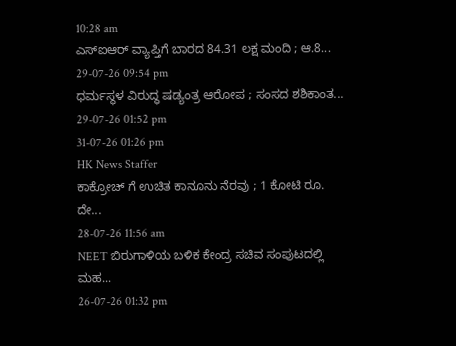10:28 am
ಎಸ್ಐಆರ್ ವ್ಯಾಪ್ತಿಗೆ ಬಾರದ 84.31 ಲಕ್ಷ ಮಂದಿ ; ಆ.8...
29-07-26 09:54 pm
ಧರ್ಮಸ್ಥಳ ವಿರುದ್ಧ ಷಡ್ಯಂತ್ರ ಆರೋಪ ; ಸಂಸದ ಶಶಿಕಾಂತ...
29-07-26 01:52 pm
31-07-26 01:26 pm
HK News Staffer
ಕಾಕ್ರೋಚ್ ಗೆ ಉಚಿತ ಕಾನೂನು ನೆರವು ; 1 ಕೋಟಿ ರೂ. ದೇ...
28-07-26 11:56 am
NEET ಬಿರುಗಾಳಿಯ ಬಳಿಕ ಕೇಂದ್ರ ಸಚಿವ ಸಂಪುಟದಲ್ಲಿ ಮಹ...
26-07-26 01:32 pm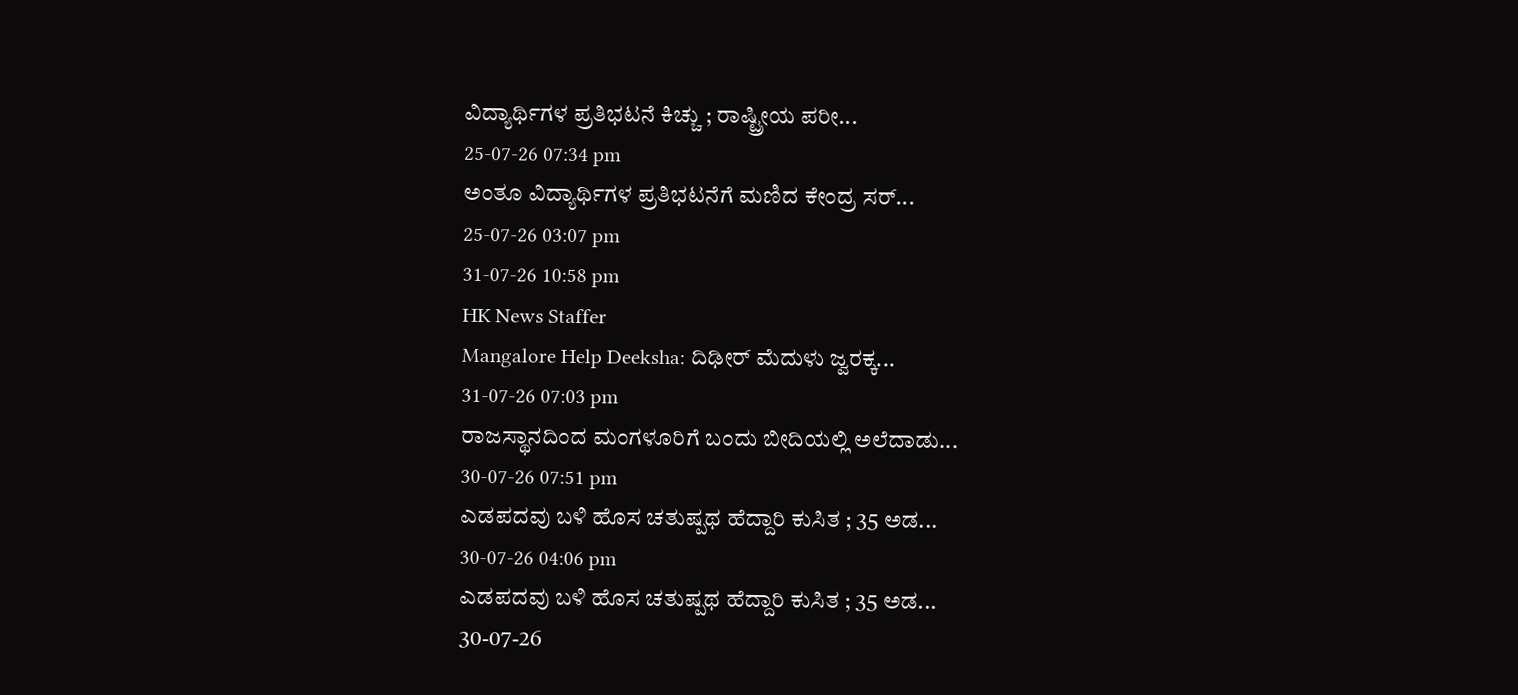ವಿದ್ಯಾರ್ಥಿಗಳ ಪ್ರತಿಭಟನೆ ಕಿಚ್ಚು ; ರಾಷ್ಟ್ರೀಯ ಪರೀ...
25-07-26 07:34 pm
ಅಂತೂ ವಿದ್ಯಾರ್ಥಿಗಳ ಪ್ರತಿಭಟನೆಗೆ ಮಣಿದ ಕೇಂದ್ರ ಸರ್...
25-07-26 03:07 pm
31-07-26 10:58 pm
HK News Staffer
Mangalore Help Deeksha: ದಿಢೀರ್ ಮೆದುಳು ಜ್ವರಕ್ಕ...
31-07-26 07:03 pm
ರಾಜಸ್ಥಾನದಿಂದ ಮಂಗಳೂರಿಗೆ ಬಂದು ಬೀದಿಯಲ್ಲಿ ಅಲೆದಾಡು...
30-07-26 07:51 pm
ಎಡಪದವು ಬಳಿ ಹೊಸ ಚತುಷ್ಪಥ ಹೆದ್ದಾರಿ ಕುಸಿತ ; 35 ಅಡ...
30-07-26 04:06 pm
ಎಡಪದವು ಬಳಿ ಹೊಸ ಚತುಷ್ಪಥ ಹೆದ್ದಾರಿ ಕುಸಿತ ; 35 ಅಡ...
30-07-26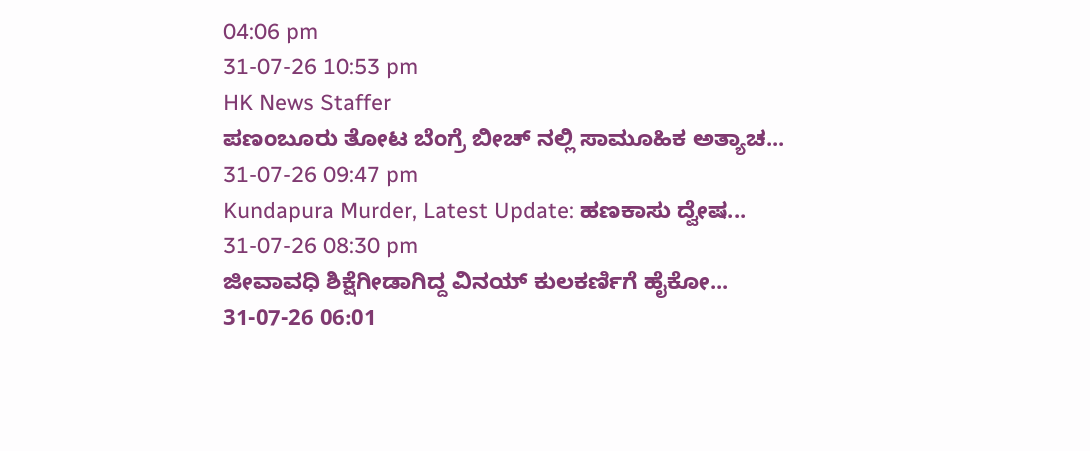04:06 pm
31-07-26 10:53 pm
HK News Staffer
ಪಣಂಬೂರು ತೋಟ ಬೆಂಗ್ರೆ ಬೀಚ್ ನಲ್ಲಿ ಸಾಮೂಹಿಕ ಅತ್ಯಾಚ...
31-07-26 09:47 pm
Kundapura Murder, Latest Update: ಹಣಕಾಸು ದ್ವೇಷ...
31-07-26 08:30 pm
ಜೀವಾವಧಿ ಶಿಕ್ಷೆಗೀಡಾಗಿದ್ದ ವಿನಯ್ ಕುಲಕರ್ಣಿಗೆ ಹೈಕೋ...
31-07-26 06:01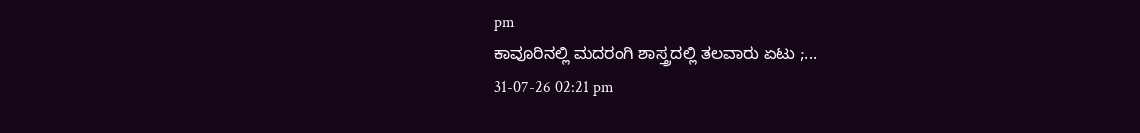pm
ಕಾವೂರಿನಲ್ಲಿ ಮದರಂಗಿ ಶಾಸ್ತ್ರದಲ್ಲಿ ತಲವಾರು ಏಟು ;...
31-07-26 02:21 pm